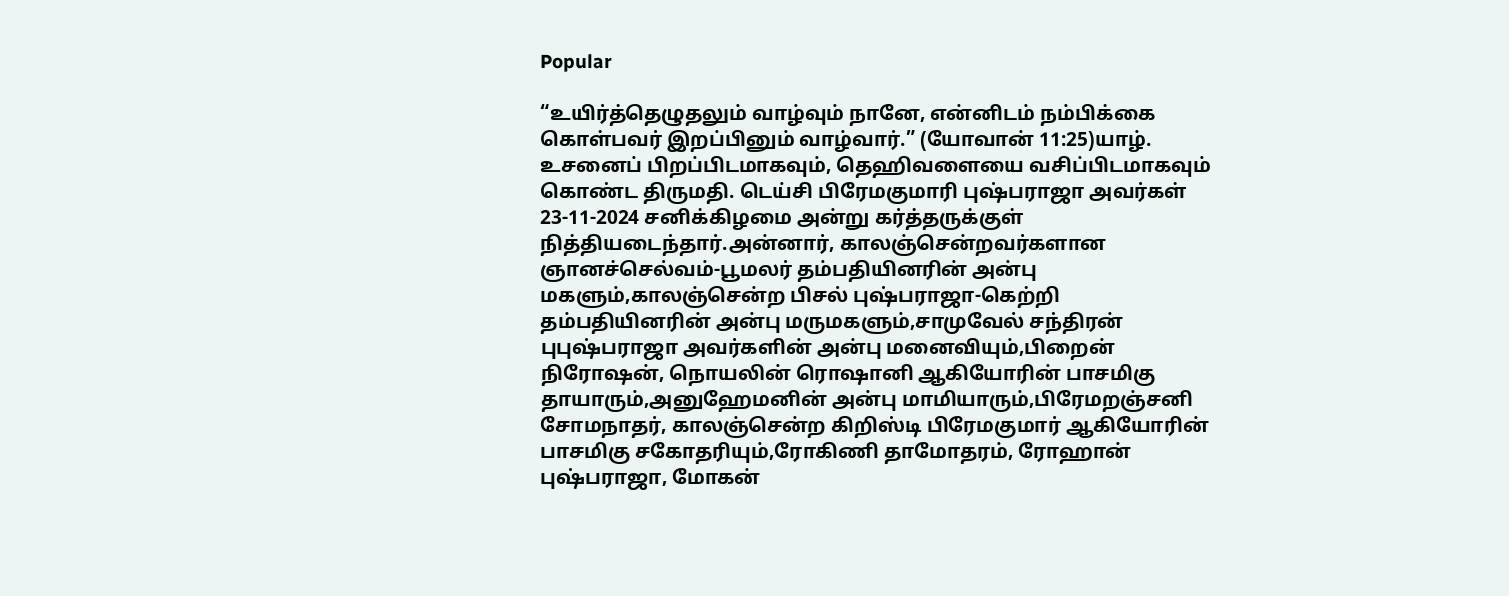Popular

“உயிர்த்தெழுதலும் வாழ்வும் நானே, என்னிடம் நம்பிக்கை கொள்பவர் இறப்பினும் வாழ்வார்.” (யோவான் 11:25)யாழ். உசனைப் பிறப்பிடமாகவும், தெஹிவளையை வசிப்பிடமாகவும் கொண்ட திருமதி. டெய்சி பிரேமகுமாரி புஷ்பராஜா அவர்கள் 23-11-2024 சனிக்கிழமை அன்று கர்த்தருக்குள் நித்தியடைந்தார்.அன்னார், காலஞ்சென்றவர்களான ஞானச்செல்வம்-பூமலர் தம்பதியினரின் அன்பு மகளும்,காலஞ்சென்ற பிசல் புஷ்பராஜா-கெற்றி தம்பதியினரின் அன்பு மருமகளும்,சாமுவேல் சந்திரன் புபுஷ்பராஜா அவர்களின் அன்பு மனைவியும்,பிறைன் நிரோஷன், நொயலின் ரொஷானி ஆகியோரின் பாசமிகு தாயாரும்,அனுஹேமனின் அன்பு மாமியாரும்,பிரேமறஞ்சனி சோமநாதர், காலஞ்சென்ற கிறிஸ்டி பிரேமகுமார் ஆகியோரின் பாசமிகு சகோதரியும்,ரோகிணி தாமோதரம், ரோஹான் புஷ்பராஜா, மோகன்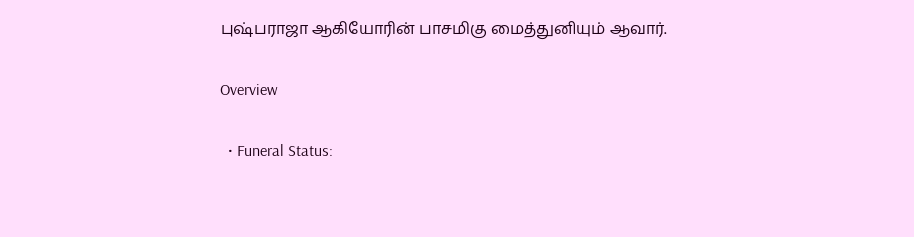புஷ்பராஜா ஆகியோரின் பாசமிகு மைத்துனியும் ஆவார்.

Overview

  • Funeral Status: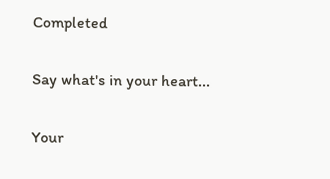Completed

Say what's in your heart...

Your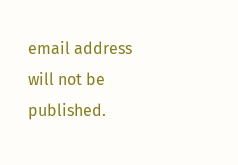email address will not be published.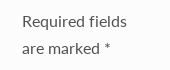Required fields are marked *